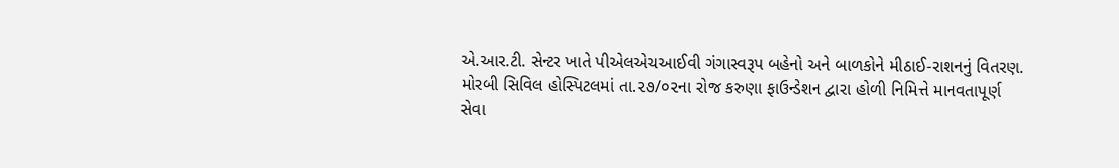એ.આર.ટી. સેન્ટર ખાતે પીએલએચઆઈવી ગંગાસ્વરૂપ બહેનો અને બાળકોને મીઠાઈ-રાશનનું વિતરણ.
મોરબી સિવિલ હોસ્પિટલમાં તા.૨૭/૦૨ના રોજ કરુણા ફાઉન્ડેશન દ્વારા હોળી નિમિત્તે માનવતાપૂર્ણ સેવા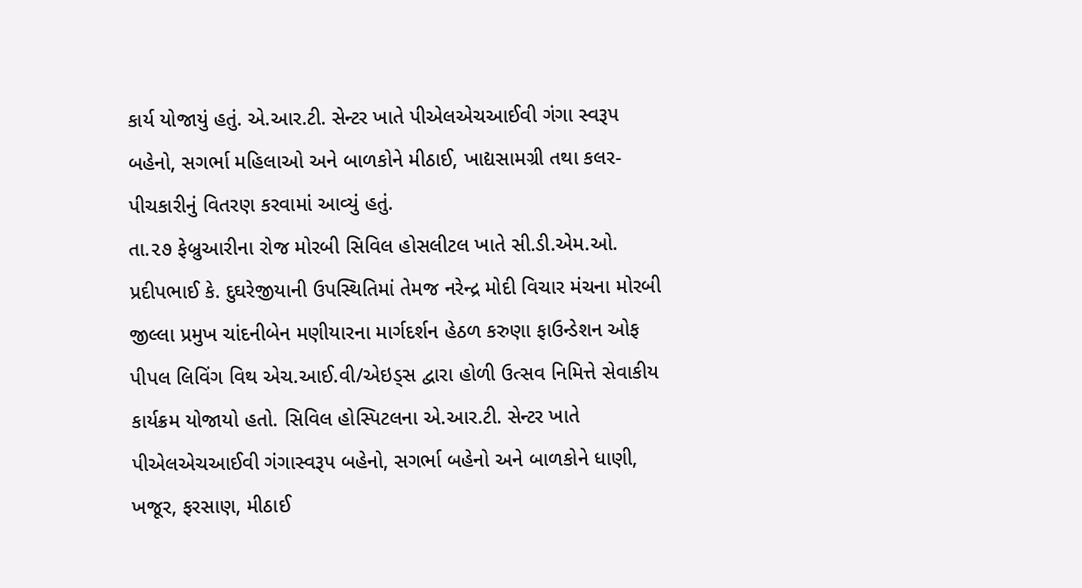કાર્ય યોજાયું હતું. એ.આર.ટી. સેન્ટર ખાતે પીએલએચઆઈવી ગંગા સ્વરૂપ બહેનો, સગર્ભા મહિલાઓ અને બાળકોને મીઠાઈ, ખાદ્યસામગ્રી તથા કલર-પીચકારીનું વિતરણ કરવામાં આવ્યું હતું.
તા.૨૭ ફેબ્રુઆરીના રોજ મોરબી સિવિલ હોસલીટલ ખાતે સી.ડી.એમ.ઓ. પ્રદીપભાઈ કે. દુઘરેજીયાની ઉપસ્થિતિમાં તેમજ નરેન્દ્ર મોદી વિચાર મંચના મોરબી જીલ્લા પ્રમુખ ચાંદનીબેન મણીયારના માર્ગદર્શન હેઠળ કરુણા ફાઉન્ડેશન ઓફ પીપલ લિવિંગ વિથ એચ.આઈ.વી/એઇડ્સ દ્વારા હોળી ઉત્સવ નિમિત્તે સેવાકીય કાર્યક્રમ યોજાયો હતો. સિવિલ હોસ્પિટલના એ.આર.ટી. સેન્ટર ખાતે પીએલએચઆઈવી ગંગાસ્વરૂપ બહેનો, સગર્ભા બહેનો અને બાળકોને ધાણી, ખજૂર, ફરસાણ, મીઠાઈ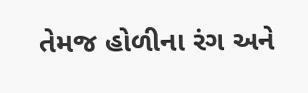તેમજ હોળીના રંગ અને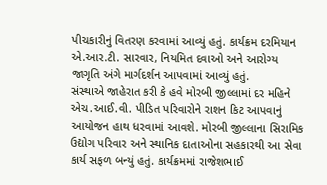પીચકારીનું વિતરણ કરવામાં આવ્યું હતું. કાર્યક્રમ દરમિયાન એ.આર.ટી. સારવાર, નિયમિત દવાઓ અને આરોગ્ય જાગૃતિ અંગે માર્ગદર્શન આપવામાં આવ્યું હતું.
સંસ્થાએ જાહેરાત કરી કે હવે મોરબી જીલ્લામાં દર મહિને એચ.આઈ.વી. પીડિત પરિવારોને રાશન કિટ આપવાનું આયોજન હાથ ધરવામાં આવશે. મોરબી જીલ્લાના સિરામિક ઉદ્યોગ પરિવાર અને સ્થાનિક દાતાઓના સહકારથી આ સેવા કાર્ય સફળ બન્યું હતું. કાર્યક્રમમાં રાજેશભાઈ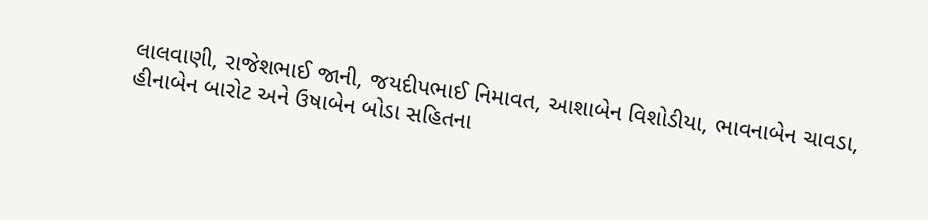લાલવાણી, રાજેશભાઈ જાની, જયદીપભાઈ નિમાવત, આશાબેન વિશોડીયા, ભાવનાબેન ચાવડા, હીનાબેન બારોટ અને ઉષાબેન બોડા સહિતના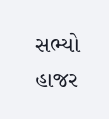સભ્યો હાજર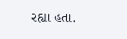રહ્યા હતા.